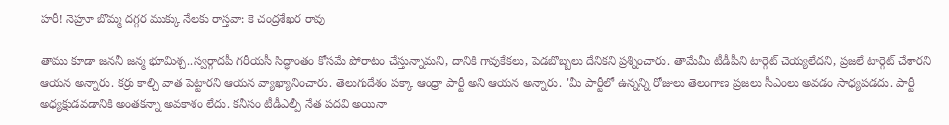హరీ! నెహ్రూ బొమ్మ దగ్గర ముక్కు నేలకు రాస్తవా: కె చంద్రశేఖర రావు

తాము కూడా జననీ జన్మ భూమిశ్చ..స్వర్గాదపీ గరీయసీ సిద్ధాంతం కోసమే పోరాటం చేస్తున్నామని, దానికి గావుకేకలు, పెడబొబ్బలు దేనికని ప్రశ్నించారు. తామేమీ టీడీపీని టార్గెట్ చెయ్యలేదని, ప్రజలే టార్గెట్ చేశారని ఆయన అన్నారు. కర్రు కాల్చి వాత పెట్టారని ఆయన వ్యాఖ్యానించారు. తెలుగుదేశం పక్కా ఆంధ్రా పార్టీ అని ఆయన అన్నారు. 'మీ పార్టీలో ఉన్నన్ని రోజులు తెలంగాణ ప్రజలు సీఎంలు అవడం సాధ్యపడదు. పార్టీ అధ్యక్షుడవడానికి అంతకన్నా అవకాశం లేదు. కనీసం టీడీఎల్పీ నేత పదవి అయినా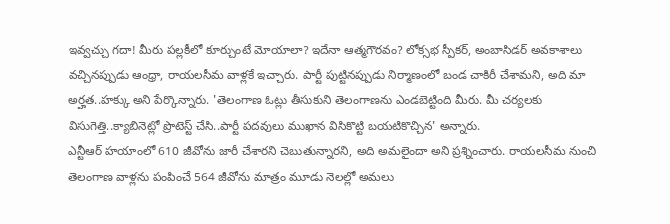ఇవ్వచ్చు గదా! మీరు పల్లకీలో కూర్చుంటే మోయాలా? ఇదేనా ఆత్మగౌరవం? లోక్సభ స్పీకర్, అంబాసిడర్ అవకాశాలు వచ్చినప్పుడు ఆంధ్రా, రాయలసీమ వాళ్లకే ఇచ్చారు. పార్టీ పుట్టినప్పుడు నిర్మాణంలో బండ చాకిరీ చేశామని, అది మా అర్హత..హక్కు అని పేర్కొన్నారు. 'తెలంగాణ ఓట్లు తీసుకుని తెలంగాణను ఎండబెట్టింది మీరు. మీ చర్యలకు విసుగెత్తి..క్యాబినెట్లో ప్రొటెస్ట్ చేసి..పార్టీ పదవులు ముఖాన విసికొట్టి బయటికొచ్చిన' అన్నారు.
ఎన్టీఆర్ హయాంలో 610 జీవోను జారీ చేశారని చెబుతున్నారని, అది అమలైందా అని ప్రశ్నించారు. రాయలసీమ నుంచి తెలంగాణ వాళ్లను పంపించే 564 జీవోను మాత్రం మూడు నెలల్లో అమలు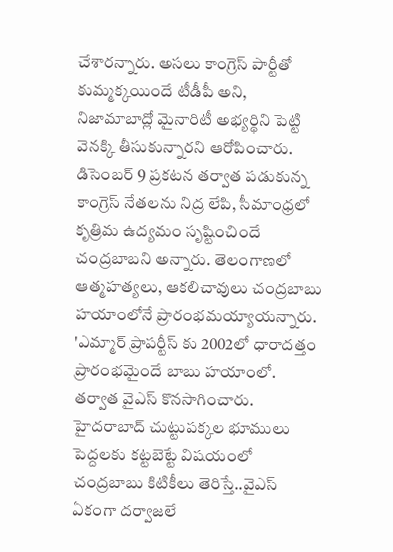చేశారన్నారు. అసలు కాంగ్రెస్ పార్టీతో కుమ్మక్కయిందే టీడీపీ అని, నిజామాబాద్లో మైనారిటీ అభ్యర్థిని పెట్టి వెనక్కి తీసుకున్నారని ఆరోపించారు. డిసెంబర్ 9 ప్రకటన తర్వాత పడుకున్న కాంగ్రెస్ నేతలను నిద్ర లేపి, సీమాంధ్రలో కృత్రిమ ఉద్యమం సృష్టించిందే చంద్రబాబని అన్నారు. తెలంగాణలో ఆత్మహత్యలు, ఆకలిచావులు చంద్రబాబు హయాంలోనే ప్రారంభమయ్యాయన్నారు. 'ఎమ్మార్ ప్రాపర్టీస్ కు 2002లో ధారాదత్తం ప్రారంభమైందే బాబు హయాంలో. తర్వాత వైఎస్ కొనసాగించారు. హైదరాబాద్ చుట్టుపక్కల భూములు పెద్దలకు కట్టబెట్టే విషయంలో చంద్రబాబు కిటికీలు తెరిస్తే..వైఎస్ ఏకంగా దర్వాజలే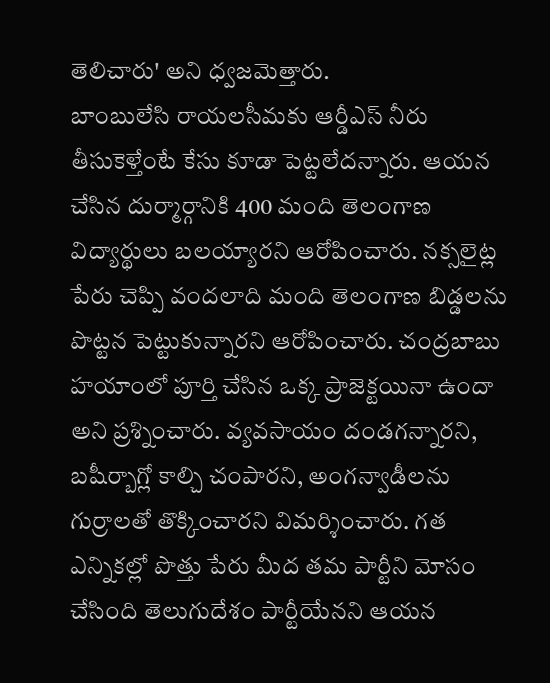తెలిచారు' అని ధ్వజమెత్తారు.
బాంబులేసి రాయలసీమకు ఆర్డీఎస్ నీరు తీసుకెళ్తేంటే కేసు కూడా పెట్టలేదన్నారు. ఆయన చేసిన దుర్మార్గానికి 400 మంది తెలంగాణ విద్యార్థులు బలయ్యారని ఆరోపించారు. నక్సలైట్ల పేరు చెప్పి వందలాది మంది తెలంగాణ బిడ్డలను పొట్టన పెట్టుకున్నారని ఆరోపించారు. చంద్రబాబు హయాంలో పూర్తి చేసిన ఒక్క ప్రాజెక్టయినా ఉందా అని ప్రశ్నించారు. వ్యవసాయం దండగన్నారని, బషీర్బాగ్లో కాల్చి చంపారని, అంగన్వాడీలను గుర్రాలతో తొక్కించారని విమర్శించారు. గత ఎన్నికల్లో పొత్తు పేరు మీద తమ పార్టీని మోసం చేసింది తెలుగుదేశం పార్టీయేనని ఆయన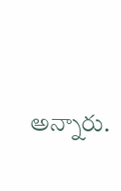అన్నారు.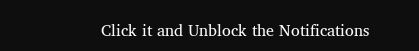Click it and Unblock the Notifications